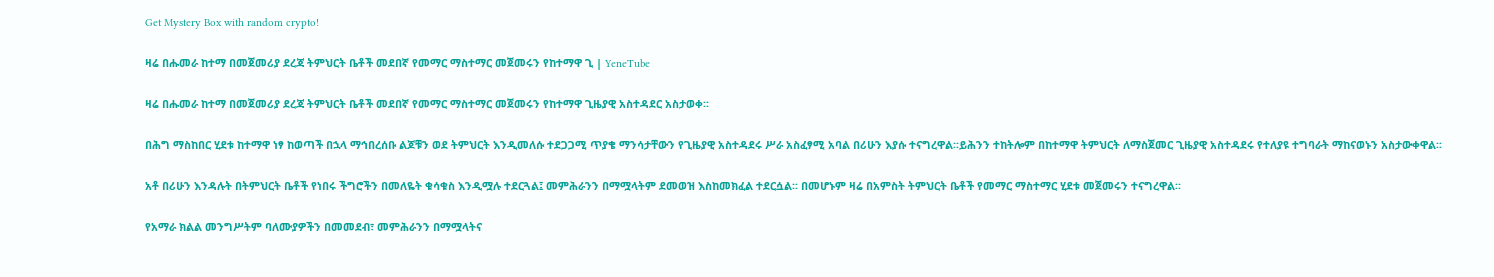Get Mystery Box with random crypto!

ዛሬ በሑመራ ከተማ በመጀመሪያ ደረጃ ትምህርት ቤቶች መደበኛ የመማር ማስተማር መጀመሩን የከተማዋ ጊ | YeneTube

ዛሬ በሑመራ ከተማ በመጀመሪያ ደረጃ ትምህርት ቤቶች መደበኛ የመማር ማስተማር መጀመሩን የከተማዋ ጊዜያዊ አስተዳደር አስታወቀ፡፡

በሕግ ማስከበር ሂደቱ ከተማዋ ነፃ ከወጣች በኋላ ማኅበረሰቡ ልጆቹን ወደ ትምህርት እንዲመለሱ ተደጋጋሚ ጥያቄ ማንሳታቸውን የጊዜያዊ አስተዳደሩ ሥራ አስፈፃሚ አባል በሪሁን እያሱ ተናግረዋል፡፡ይሕንን ተከትሎም በከተማዋ ትምህርት ለማስጀመር ጊዜያዊ አስተዳደሩ የተለያዩ ተግባራት ማከናወኑን አስታውቀዋል፡፡

አቶ በሪሁን እንዳሉት በትምህርት ቤቶች የነበሩ ችግሮችን በመለዬት ቁሳቁስ እንዲሟሉ ተደርጓል፤ መምሕራንን በማሟላትም ደመወዝ እስከመክፈል ተደርሷል፡፡ በመሆኑም ዛሬ በአምስት ትምህርት ቤቶች የመማር ማስተማር ሂደቱ መጀመሩን ተናግረዋል፡፡

የአማራ ክልል መንግሥትም ባለሙያዎችን በመመደብ፣ መምሕራንን በማሟላትና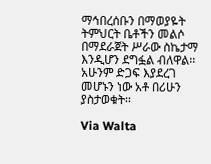ማኅበረሰቡን በማወያዬት ትምህርት ቤቶችን መልሶ በማደራጀት ሥራው ስኬታማ እንዲሆን ደግፏል ብለዋል፡፡ አሁንም ድጋፍ እያደረገ መሆኑን ነው አቶ በሪሁን ያስታወቁት፡፡

Via Walta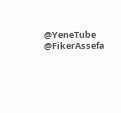@YeneTube @FikerAssefa